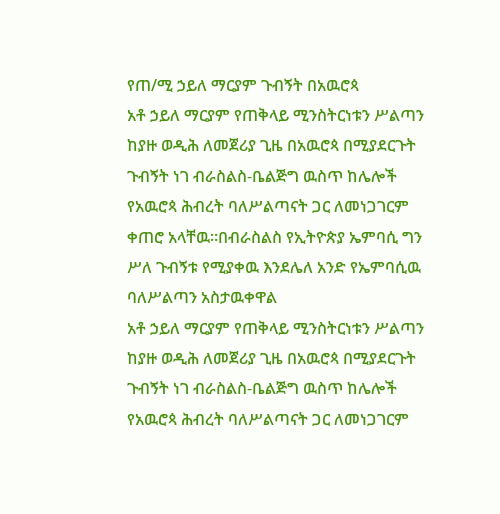የጠ/ሚ ኃይለ ማርያም ጉብኝት በአዉሮጳ
አቶ ኃይለ ማርያም የጠቅላይ ሚንስትርነቱን ሥልጣን ከያዙ ወዲሕ ለመጀሪያ ጊዜ በአዉሮጳ በሚያደርጉት ጉብኝት ነገ ብራስልስ-ቤልጅግ ዉስጥ ከሌሎች የአዉሮጳ ሕብረት ባለሥልጣናት ጋር ለመነጋገርም ቀጠሮ አላቸዉ።በብራስልስ የኢትዮጵያ ኤምባሲ ግን ሥለ ጉብኝቱ የሚያቀዉ እንደሌለ አንድ የኤምባሲዉ ባለሥልጣን አስታዉቀዋል
አቶ ኃይለ ማርያም የጠቅላይ ሚንስትርነቱን ሥልጣን ከያዙ ወዲሕ ለመጀሪያ ጊዜ በአዉሮጳ በሚያደርጉት ጉብኝት ነገ ብራስልስ-ቤልጅግ ዉስጥ ከሌሎች የአዉሮጳ ሕብረት ባለሥልጣናት ጋር ለመነጋገርም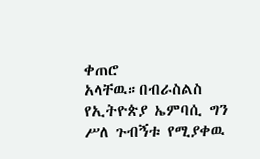ቀጠሮ አላቸዉ።በብራስልስ የኢትዮጵያ ኤምባሲ ግን ሥለ ጉብኝቱ የሚያቀዉ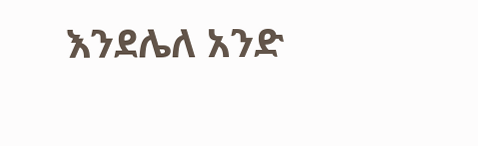እንደሌለ አንድ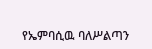የኤምባሲዉ ባለሥልጣን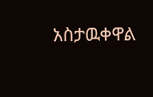አስታዉቀዋል